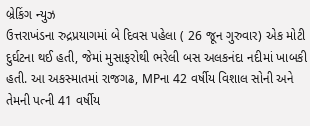બ્રેકિંગ ન્યુઝ
ઉત્તરાખંડના રુદ્રપ્રયાગમાં બે દિવસ પહેલા ( 26 જૂન ગુરુવાર) એક મોટી દુર્ઘટના થઈ હતી, જેમાં મુસાફરોથી ભરેલી બસ અલકનંદા નદીમાં ખાબકી હતી. આ અકસ્માતમાં રાજગઢ, MPના 42 વર્ષીય વિશાલ સોની અને તેમની પત્ની 41 વર્ષીય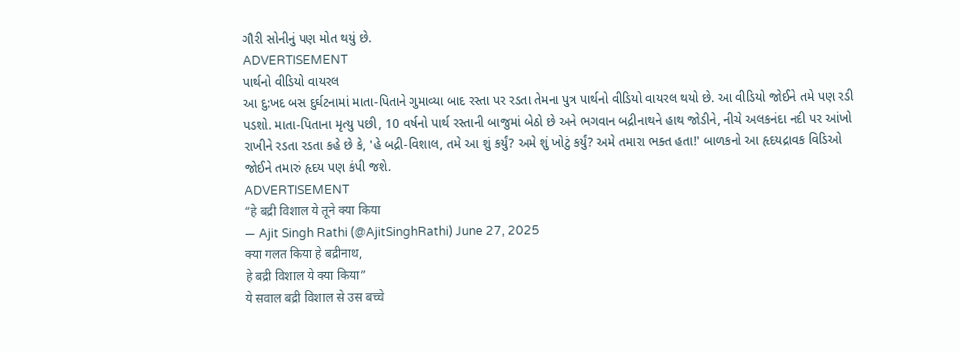ગૌરી સોનીનું પણ મોત થયું છે.
ADVERTISEMENT
પાર્થનો વીડિયો વાયરલ
આ દુ:ખદ બસ દુર્ઘટનામાં માતા-પિતાને ગુમાવ્યા બાદ રસ્તા પર રડતા તેમના પુત્ર પાર્થનો વીડિયો વાયરલ થયો છે. આ વીડિયો જોઈને તમે પણ રડી પડશો. માતા-પિતાના મૃત્યુ પછી, 10 વર્ષનો પાર્થ રસ્તાની બાજુમાં બેઠો છે અને ભગવાન બદ્રીનાથને હાથ જોડીને, નીચે અલકનંદા નદી પર આંખો રાખીને રડતા રડતા કહે છે કે, 'હે બદ્રી-વિશાલ, તમે આ શું કર્યું? અમે શું ખોટું કર્યું? અમે તમારા ભક્ત હતા!' બાળકનો આ હૃદયદ્રાવક વિડિઓ જોઈને તમારું હૃદય પણ કંપી જશે.
ADVERTISEMENT
“हे बद्री विशाल ये तूने क्या किया
— Ajit Singh Rathi (@AjitSinghRathi) June 27, 2025
क्या गलत किया हे बद्रीनाथ,
हे बद्री विशाल ये क्या किया”
ये सवाल बद्री विशाल से उस बच्चे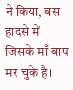ने किया, बस हादसे में जिसके माँ बाप मर चुके है।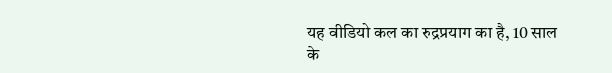यह वीडियो कल का रुद्रप्रयाग का है, 10 साल के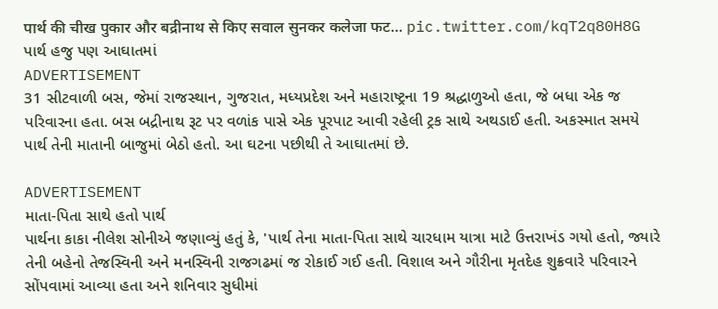पार्थ की चीख पुकार और बद्रीनाथ से किए सवाल सुनकर कलेजा फट… pic.twitter.com/kqT2q80H8G
પાર્થ હજુ પણ આઘાતમાં
ADVERTISEMENT
31 સીટવાળી બસ, જેમાં રાજસ્થાન, ગુજરાત, મધ્યપ્રદેશ અને મહારાષ્ટ્રના 19 શ્રદ્ધાળુઓ હતા, જે બધા એક જ પરિવારના હતા. બસ બદ્રીનાથ રૂટ પર વળાંક પાસે એક પૂરપાટ આવી રહેલી ટ્રક સાથે અથડાઈ હતી. અકસ્માત સમયે પાર્થ તેની માતાની બાજુમાં બેઠો હતો. આ ઘટના પછીથી તે આઘાતમાં છે.

ADVERTISEMENT
માતા-પિતા સાથે હતો પાર્થ
પાર્થના કાકા નીલેશ સોનીએ જણાવ્યું હતું કે, 'પાર્થ તેના માતા-પિતા સાથે ચારધામ યાત્રા માટે ઉત્તરાખંડ ગયો હતો, જ્યારે તેની બહેનો તેજસ્વિની અને મનસ્વિની રાજગઢમાં જ રોકાઈ ગઈ હતી. વિશાલ અને ગૌરીના મૃતદેહ શુક્રવારે પરિવારને સોંપવામાં આવ્યા હતા અને શનિવાર સુધીમાં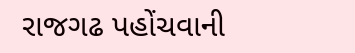રાજગઢ પહોંચવાની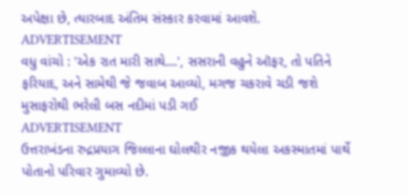અપેક્ષા છે, ત્યારબાદ અંતિમ સંસ્કાર કરવામાં આવશે.
ADVERTISEMENT
વધુ વાંચો : 'એક રાત મારી સાથે....', સસરાની વહુને ઑફર, તો પતિને ફરિયાદ, અને સામેથી જે જવાબ આવ્યો, મગજ ચકરાવે ચડી જશે
મુસાફરોથી ભરેલી બસ નદીમાં પડી ગઈ
ADVERTISEMENT
ઉત્તરાખંડના રુદ્રપ્રયાગ જિલ્લાના ઘોલથીર નજીક થયેલા અકસ્માતમાં પાર્થે પોતાનો પરિવાર ગુમાવ્યો છે.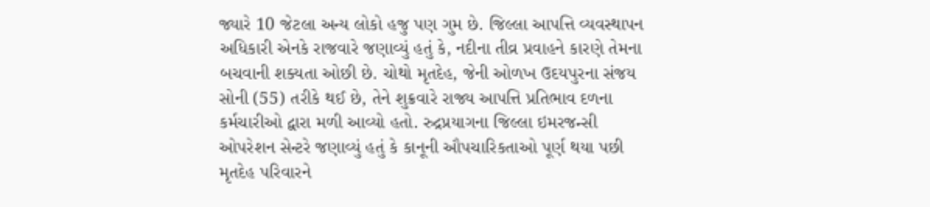જ્યારે 10 જેટલા અન્ય લોકો હજુ પણ ગુમ છે. જિલ્લા આપત્તિ વ્યવસ્થાપન અધિકારી એનકે રાજવારે જણાવ્યું હતું કે, નદીના તીવ્ર પ્રવાહને કારણે તેમના બચવાની શક્યતા ઓછી છે. ચોથો મૃતદેહ, જેની ઓળખ ઉદયપુરના સંજય સોની (55) તરીકે થઈ છે, તેને શુક્રવારે રાજ્ય આપત્તિ પ્રતિભાવ દળના કર્મચારીઓ દ્વારા મળી આવ્યો હતો. રુદ્રપ્રયાગના જિલ્લા ઇમરજન્સી ઓપરેશન સેન્ટરે જણાવ્યું હતું કે કાનૂની ઔપચારિકતાઓ પૂર્ણ થયા પછી મૃતદેહ પરિવારને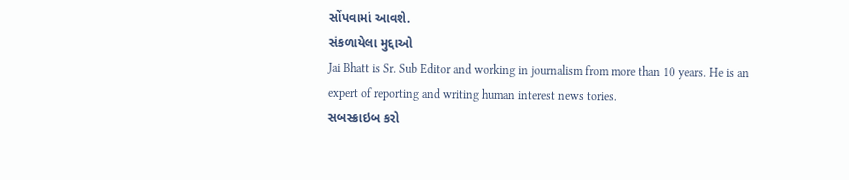સોંપવામાં આવશે.
સંકળાયેલા મુદ્દાઓ
Jai Bhatt is Sr. Sub Editor and working in journalism from more than 10 years. He is an expert of reporting and writing human interest news tories.
સબસ્ક્રાઇબ કરો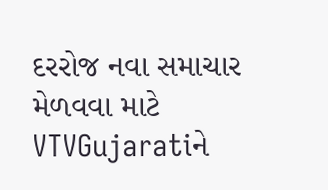દરરોજ નવા સમાચાર મેળવવા માટે VTVGujaratiને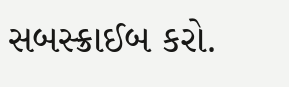સબસ્ક્રાઈબ કરો.